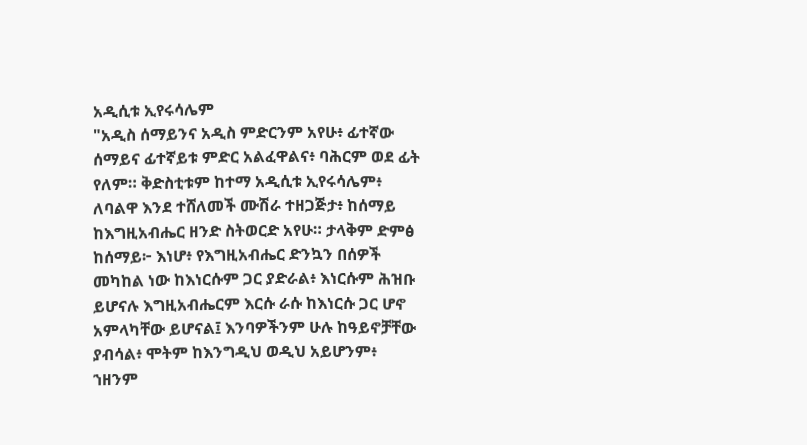አዲሲቱ ኢየሩሳሌም
"አዲስ ሰማይንና አዲስ ምድርንም አየሁ፥ ፊተኛው ሰማይና ፊተኛይቱ ምድር አልፈዋልና፥ ባሕርም ወደ ፊት የለም። ቅድስቲቱም ከተማ አዲሲቱ ኢየሩሳሌም፥ ለባልዋ እንደ ተሸለመች ሙሽራ ተዘጋጅታ፥ ከሰማይ ከእግዚአብሔር ዘንድ ስትወርድ አየሁ። ታላቅም ድምፅ ከሰማይ፦ እነሆ፥ የእግዚአብሔር ድንኳን በሰዎች መካከል ነው ከእነርሱም ጋር ያድራል፥ እነርሱም ሕዝቡ ይሆናሉ እግዚአብሔርም እርሱ ራሱ ከእነርሱ ጋር ሆኖ አምላካቸው ይሆናል፤ እንባዎችንም ሁሉ ከዓይኖቻቸው ያብሳል፥ ሞትም ከእንግዲህ ወዲህ አይሆንም፥ ኀዘንም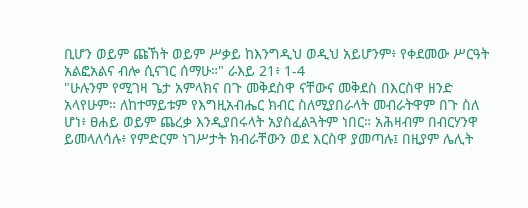ቢሆን ወይም ጩኸት ወይም ሥቃይ ከእንግዲህ ወዲህ አይሆንም፥ የቀደመው ሥርዓት አልፎአልና ብሎ ሲናገር ሰማሁ።" ራእይ 21፥ 1-4
"ሁሉንም የሚገዛ ጌታ አምላክና በጉ መቅደስዋ ናቸውና መቅደስ በእርስዋ ዘንድ አላየሁም። ለከተማይቱም የእግዚአብሔር ክብር ስለሚያበራላት መብራትዋም በጉ ስለ ሆነ፥ ፀሐይ ወይም ጨረቃ እንዲያበሩላት አያስፈልጓትም ነበር። አሕዛብም በብርሃንዋ ይመላለሳሉ፥ የምድርም ነገሥታት ክብራቸውን ወደ እርስዋ ያመጣሉ፤ በዚያም ሌሊት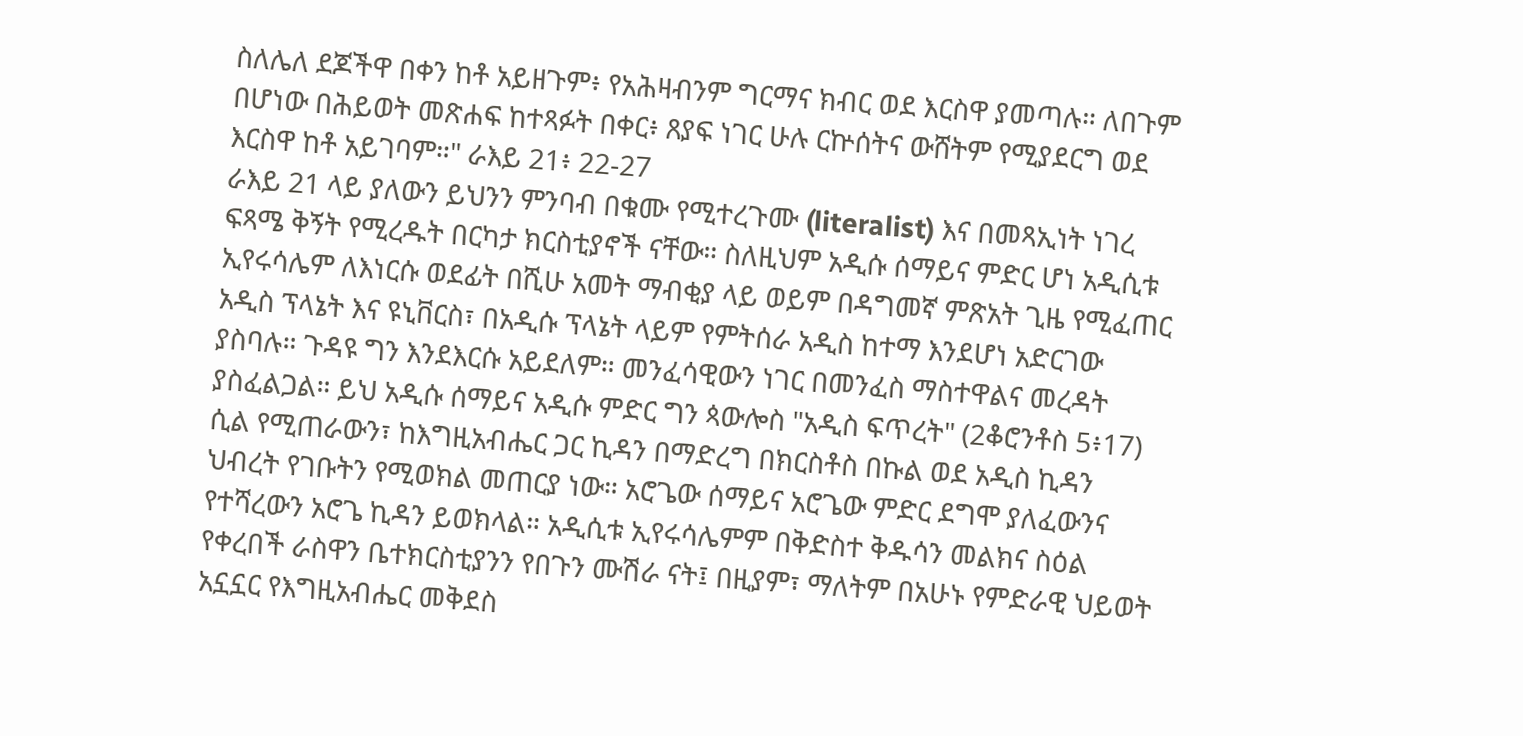ስለሌለ ደጆችዋ በቀን ከቶ አይዘጉም፥ የአሕዛብንም ግርማና ክብር ወደ እርስዋ ያመጣሉ። ለበጉም በሆነው በሕይወት መጽሐፍ ከተጻፉት በቀር፥ ጸያፍ ነገር ሁሉ ርኵሰትና ውሸትም የሚያደርግ ወደ እርስዋ ከቶ አይገባም።" ራእይ 21፥ 22-27
ራእይ 21 ላይ ያለውን ይህንን ምንባብ በቁሙ የሚተረጉሙ (literalist) እና በመጻኢነት ነገረ ፍጻሜ ቅኝት የሚረዱት በርካታ ክርስቲያኖች ናቸው። ስለዚህም አዲሱ ሰማይና ምድር ሆነ አዲሲቱ ኢየሩሳሌም ለእነርሱ ወደፊት በሺሁ አመት ማብቂያ ላይ ወይም በዳግመኛ ምጽአት ጊዜ የሚፈጠር አዲስ ፕላኔት እና ዩኒቨርስ፣ በአዲሱ ፕላኔት ላይም የምትሰራ አዲስ ከተማ እንደሆነ አድርገው ያስባሉ። ጉዳዩ ግን እንደእርሱ አይደለም። መንፈሳዊውን ነገር በመንፈስ ማስተዋልና መረዳት ያስፈልጋል። ይህ አዲሱ ሰማይና አዲሱ ምድር ግን ጳውሎስ "አዲስ ፍጥረት" (2ቆሮንቶስ 5፥17) ሲል የሚጠራውን፣ ከእግዚአብሔር ጋር ኪዳን በማድረግ በክርስቶስ በኩል ወደ አዲስ ኪዳን ህብረት የገቡትን የሚወክል መጠርያ ነው። አሮጌው ሰማይና አሮጌው ምድር ደግሞ ያለፈውንና የተሻረውን አሮጌ ኪዳን ይወክላል። አዲሲቱ ኢየሩሳሌምም በቅድስተ ቅዱሳን መልክና ስዕል የቀረበች ራስዋን ቤተክርስቲያንን የበጉን ሙሽራ ናት፤ በዚያም፣ ማለትም በአሁኑ የምድራዊ ህይወት አኗኗር የእግዚአብሔር መቅደስ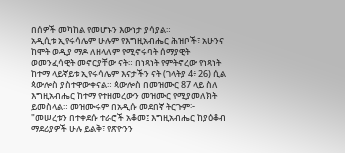በሰዎች መካከል የመሆኑን እውነታ ያሳያል።
አዲሲቱ ኢየሩሳሌም ሁሉም የእግዚአብሔር ሕዝቦች፣ አሁንና ከሞት ወዲያ ማዶ ለዘላለም የሚኖሩባት ሰማያዊት ወመንፈሳዊት መኖርያቸው ናት። በነጻነት የምትኖረው የነጻነት ከተማ ላይኛይቱ ኢየሩሳሌም እናታችን ናት (ገላትያ 4፥ 26) ሲል ጳውሎስ ያስተዋውቀናል። ጳውሎስ በመዝሙር 87 ላይ ስለ እግዚአብሔር ከተማ የተዘመረውን መዝሙር የሚያመለክት ይመስላል። መዝሙሩም በአዲሱ መደበኛ ትርጉም፦
"መሠረቱን በተቀደሱ ተራሮች አቆመ፤ እግዚአብሔር ከያዕቆብ ማደሪያዎች ሁሉ ይልቅ፣ የጽዮንን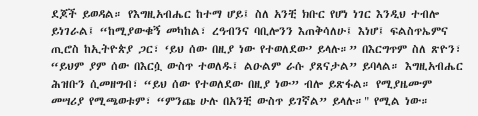ደጆች ይወዳል። የእግዚአብሔር ከተማ ሆይ፤ ስለ አንቺ ክቡር የሆነ ነገር እንዲህ ተብሎ ይነገራል፤ “ከሚያውቁኝ መካከል፣ ረዓብንና ባቢሎንን እጠቅሳለሁ፤ እነሆ፤ ፍልስጥኤምና ጢሮስ ከኢትዮጵያ ጋር፣ ‘ይህ ሰው በዚያ ነው የተወለደው’ ይላሉ።” በእርግጥም ስለ ጽዮን፣ “ይህም ያም ሰው በእርሷ ውስጥ ተወለዱ፤ ልዑልም ራሱ ያጸናታል” ይባላል። እግዚአብሔር ሕዝቡን ሲመዘግብ፣ “ይህ ሰው የተወለደው በዚያ ነው” ብሎ ይጽፋል። የሚያዜሙም መሣሪያ የሚጫወቱም፣ “ምንጩ ሁሉ በአንቺ ውስጥ ይገኛል” ይላሉ።" የሚል ነው።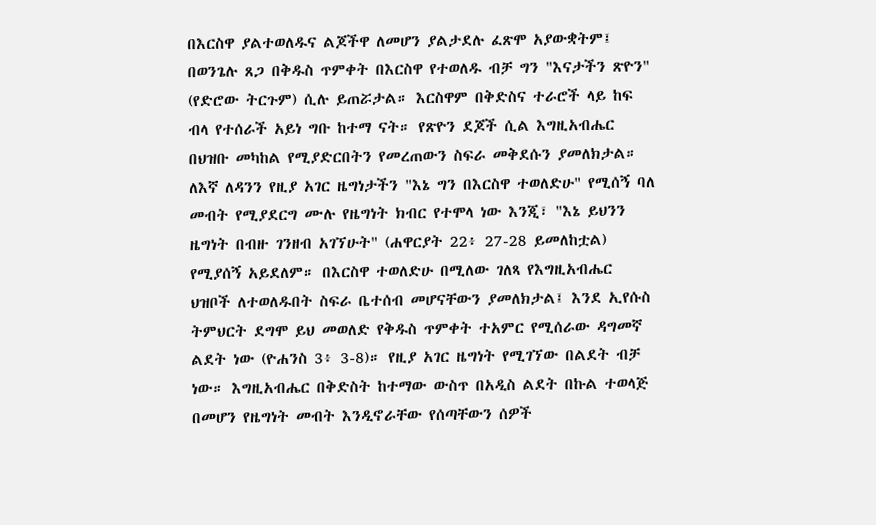በእርስዋ ያልተወለዱና ልጆችዋ ለመሆን ያልታደሉ ፈጽሞ አያውቋትም፤ በወንጌሉ ጸጋ በቅዱስ ጥምቀት በእርስዋ የተወለዱ ብቻ ግን "እናታችን ጽዮን" (የድሮው ትርጉም) ሲሉ ይጠሯታል። እርስዋም በቅድስና ተራሮች ላይ ከፍ ብላ የተሰራች አይነ ግቡ ከተማ ናት። የጽዮን ደጆች ሲል እግዚአብሔር በህዝቡ መካከል የሚያድርበትን የመረጠውን ስፍራ መቅደሱን ያመለክታል። ለእኛ ለዳንን የዚያ አገር ዜግነታችን "እኔ ግን በእርስዋ ተወለድሁ" የሚሰኝ ባለ መብት የሚያደርግ ሙሉ የዜግነት ክብር የተሞላ ነው እንጂ፣ "እኔ ይህንን ዜግነት በብዙ ገንዘብ አገኘሁት" (ሐዋርያት 22፥ 27-28 ይመለከቷል) የሚያሰኝ አይደለም። በእርስዋ ተወለድሁ በሚለው ገለጻ የእግዚአብሔር ህዝቦች ለተወለዱበት ስፍራ ቤተሰብ መሆናቸውን ያመለክታል፤ እንደ ኢየሱስ ትምህርት ደግሞ ይህ መወለድ የቅዱስ ጥምቀት ተአምር የሚሰራው ዳግመኛ ልደት ነው (ዮሐንስ 3፥ 3-8)። የዚያ አገር ዜግነት የሚገኘው በልደት ብቻ ነው። እግዚአብሔር በቅድስት ከተማው ውስጥ በአዲስ ልደት በኩል ተወላጅ በመሆን የዜግነት መብት እንዲኖራቸው የሰጣቸውን ሰዎች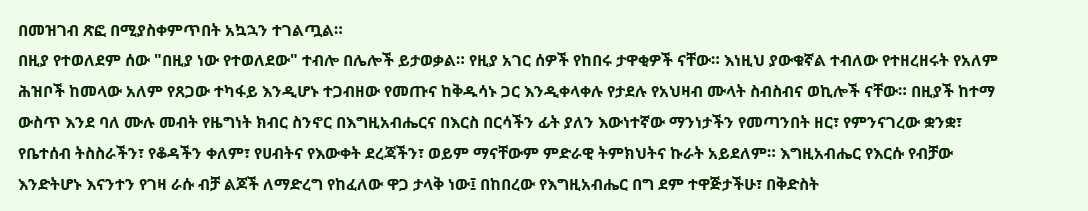በመዝገብ ጽፎ በሚያስቀምጥበት አኳኋን ተገልጧል።
በዚያ የተወለደም ሰው "በዚያ ነው የተወለደው" ተብሎ በሌሎች ይታወቃል። የዚያ አገር ሰዎች የከበሩ ታዋቂዎች ናቸው። እነዚህ ያውቁኛል ተብለው የተዘረዘሩት የአለም ሕዝቦች ከመላው አለም የጸጋው ተካፋይ እንዲሆኑ ተጋብዘው የመጡና ከቅዱሳኑ ጋር እንዲቀላቀሉ የታደሉ የአህዛብ ሙላት ስብስብና ወኪሎች ናቸው። በዚያች ከተማ ውስጥ እንደ ባለ ሙሉ መብት የዜግነት ክብር ስንኖር በእግዚአብሔርና በእርስ በርሳችን ፊት ያለን እውነተኛው ማንነታችን የመጣንበት ዘር፣ የምንናገረው ቋንቋ፣ የቤተሰብ ትስስራችን፣ የቆዳችን ቀለም፣ የሀብትና የእውቀት ደረጃችን፣ ወይም ማናቸውም ምድራዊ ትምክህትና ኩራት አይደለም። እግዚአብሔር የእርሱ የብቻው እንድትሆኑ እናንተን የገዛ ራሱ ብቻ ልጆች ለማድረግ የከፈለው ዋጋ ታላቅ ነው፤ በከበረው የእግዚአብሔር በግ ደም ተዋጅታችሁ፣ በቅድስት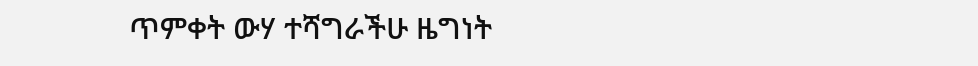ጥምቀት ውሃ ተሻግራችሁ ዜግነት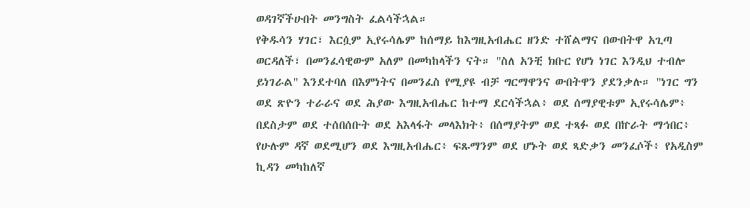ወዳገኛችሁበት መንግስት ፈልሳችኋል።
የቅዱሳን ሃገር፣ እርሷም ኢየሩሳሌም ከሰማይ ከእግዚአብሔር ዘንድ ተሸልማና በውበትዋ አጊጣ ወርዳለች፣ በመንፈሳዊውም አለም በመካከላችን ናት። "ስለ አንቺ ክቡር የሆነ ነገር እንዲህ ተብሎ ይነገራል" እንደተባለ በእምነትና በመንፈስ የሚያዩ ብቻ ግርማዋንና ውበትዋን ያደንቃሉ። "ነገር ግን ወደ ጽዮን ተራራና ወደ ሕያው እግዚአብሔር ከተማ ደርሳችኋል፥ ወደ ሰማያዊቱም ኢየሩሳሌም፥ በደስታም ወደ ተሰበሰቡት ወደ አእላፋት መላእክት፥ በሰማያትም ወደ ተጻፉ ወደ በኵራት ማኅበር፥ የሁሉም ዳኛ ወደሚሆን ወደ እግዚአብሔር፥ ፍጹማንም ወደ ሆኑት ወደ ጻድቃን መንፈሶች፥ የአዲስም ኪዳን መካከለኛ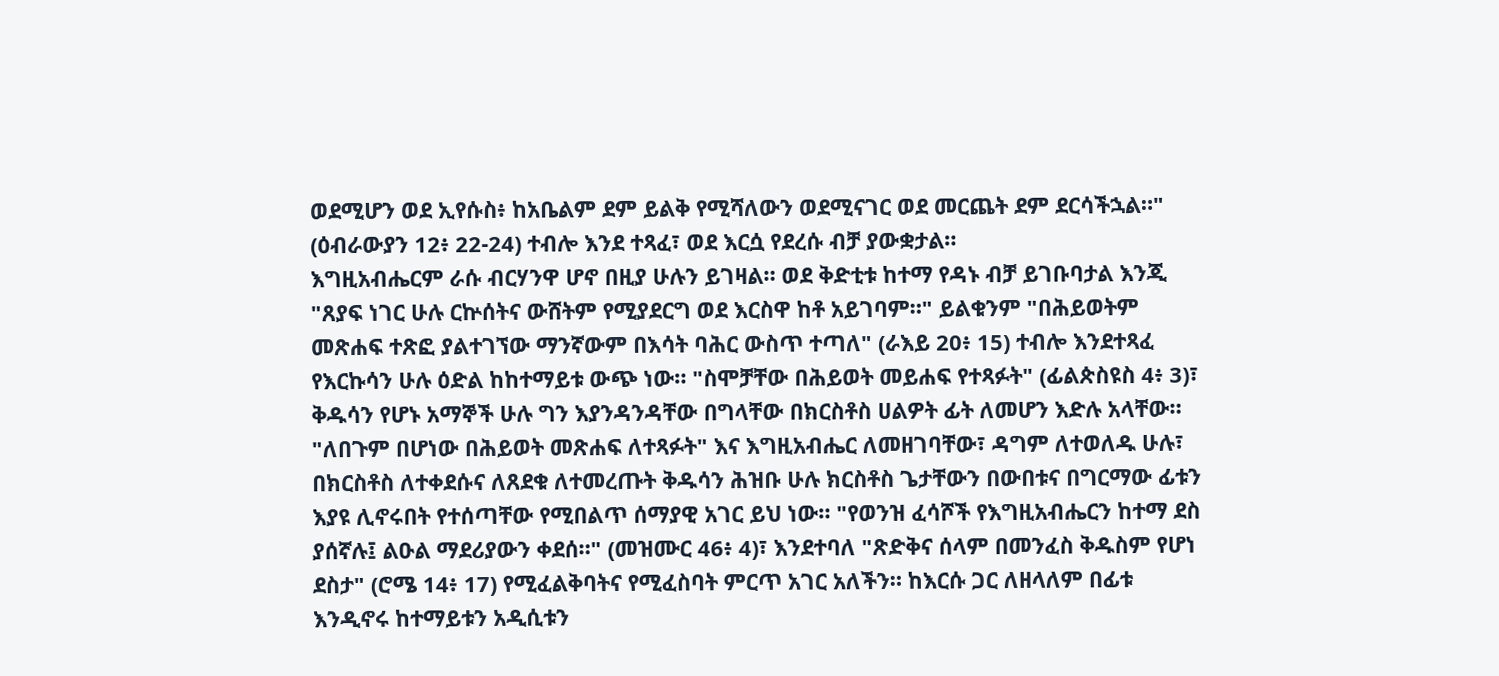ወደሚሆን ወደ ኢየሱስ፥ ከአቤልም ደም ይልቅ የሚሻለውን ወደሚናገር ወደ መርጨት ደም ደርሳችኋል።" (ዕብራውያን 12፥ 22-24) ተብሎ እንደ ተጻፈ፣ ወደ እርሷ የደረሱ ብቻ ያውቋታል።
እግዚአብሔርም ራሱ ብርሃንዋ ሆኖ በዚያ ሁሉን ይገዛል። ወደ ቅድቲቱ ከተማ የዳኑ ብቻ ይገቡባታል እንጂ "ጸያፍ ነገር ሁሉ ርኵሰትና ውሸትም የሚያደርግ ወደ እርስዋ ከቶ አይገባም።" ይልቁንም "በሕይወትም መጽሐፍ ተጽፎ ያልተገኘው ማንኛውም በእሳት ባሕር ውስጥ ተጣለ" (ራእይ 20፥ 15) ተብሎ እንደተጻፈ የእርኩሳን ሁሉ ዕድል ከከተማይቱ ውጭ ነው። "ስሞቻቸው በሕይወት መይሐፍ የተጻፉት" (ፊልጵስዩስ 4፥ 3)፣ ቅዱሳን የሆኑ አማኞች ሁሉ ግን እያንዳንዳቸው በግላቸው በክርስቶስ ሀልዎት ፊት ለመሆን እድሉ አላቸው። "ለበጉም በሆነው በሕይወት መጽሐፍ ለተጻፉት" እና እግዚአብሔር ለመዘገባቸው፣ ዳግም ለተወለዱ ሁሉ፣ በክርስቶስ ለተቀደሱና ለጸደቁ ለተመረጡት ቅዱሳን ሕዝቡ ሁሉ ክርስቶስ ጌታቸውን በውበቱና በግርማው ፊቱን እያዩ ሊኖሩበት የተሰጣቸው የሚበልጥ ሰማያዊ አገር ይህ ነው። "የወንዝ ፈሳሾች የእግዚአብሔርን ከተማ ደስ ያሰኛሉ፤ ልዑል ማደሪያውን ቀደሰ።" (መዝሙር 46፥ 4)፣ እንደተባለ "ጽድቅና ሰላም በመንፈስ ቅዱስም የሆነ ደስታ" (ሮሜ 14፥ 17) የሚፈልቅባትና የሚፈስባት ምርጥ አገር አለችን። ከእርሱ ጋር ለዘላለም በፊቱ እንዲኖሩ ከተማይቱን አዲሲቱን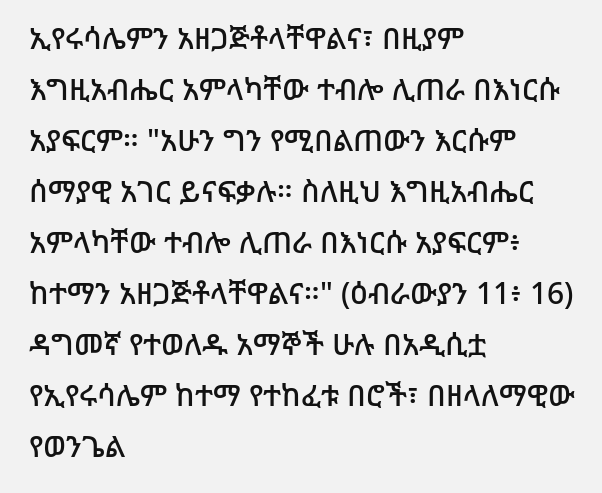ኢየሩሳሌምን አዘጋጅቶላቸዋልና፣ በዚያም እግዚአብሔር አምላካቸው ተብሎ ሊጠራ በእነርሱ አያፍርም። "አሁን ግን የሚበልጠውን እርሱም ሰማያዊ አገር ይናፍቃሉ። ስለዚህ እግዚአብሔር አምላካቸው ተብሎ ሊጠራ በእነርሱ አያፍርም፥ ከተማን አዘጋጅቶላቸዋልና።" (ዕብራውያን 11፥ 16)
ዳግመኛ የተወለዱ አማኞች ሁሉ በአዲሲቷ የኢየሩሳሌም ከተማ የተከፈቱ በሮች፣ በዘላለማዊው የወንጌል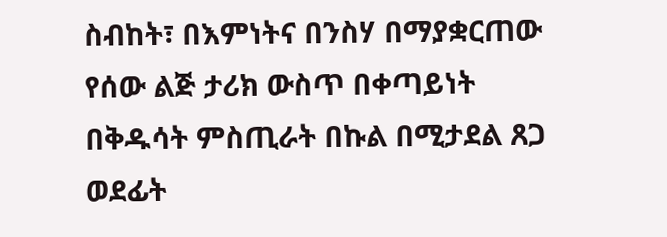ስብከት፣ በእምነትና በንስሃ በማያቋርጠው የሰው ልጅ ታሪክ ውስጥ በቀጣይነት በቅዱሳት ምስጢራት በኩል በሚታደል ጸጋ ወደፊት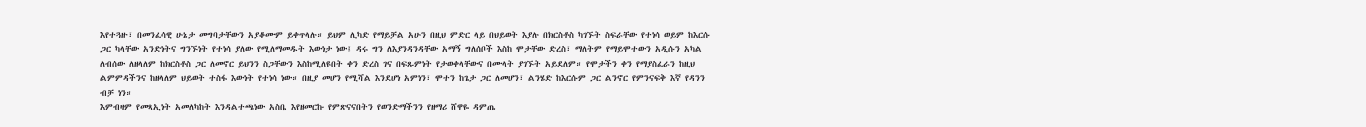እየተጓዙ፣ በመንፈሳዊ ሁኔታ መግባታቸውን አያቆሙም ይቀጥላሉ። ይህም ሊካድ የማይቻል አሁን በዚህ ምድር ላይ በህይወት እያሉ በክርስቶስ ካገኙት ስፍራቸው የተነሳ ወይም ከእርሱ ጋር ካላቸው አንድነትና ግንኙነት የተነሳ ያለው የሚለማመዱት እውነታ ነው፤ ዳሩ ግን ለእያንዳንዳቸው አማኝ ግለሰቦች እስከ ሞታቸው ድረስ፣ ማለትም የማይሞተውን አዲሱን አካል ለብሰው ለዘላለም ከክርስቶስ ጋር ለመኖር ይህንን ስጋቸውን እስከሚለዩበት ቀን ድረስ ገና በፍጹምነት የታወቀላቸውና በሙላት ያገኙት አይደለም። የሞታችን ቀን የማያስፈራን ከዚህ ልምምዳችንና ከዘላለም ህይወት ተስፋ እውነት የተነሳ ነው። በዚያ መሆን የሚሻል እንደሆነ አምነን፣ ሞተን ከጌታ ጋር ለመሆን፣ ልንሄድ ከእርሱም ጋር ልንኖር የምንናፍቅ እኛ የዳንን ብቻ ነን።
እምብዛም የመጻኢነት አመለካከት እንዳልተጫነው አስቤ እየዘመርኩ የምጽናናበትን የወንድማችንን የዘማሪ ሸዋዬ ዳምጤ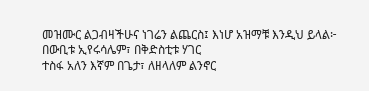መዝሙር ልጋብዛችሁና ነገሬን ልጨርስ፤ እነሆ አዝማቹ እንዲህ ይላል፦
በውቢቱ ኢየሩሳሌም፣ በቅድስቲቱ ሃገር
ተስፋ አለን እኛም በጌታ፣ ለዘላለም ልንኖር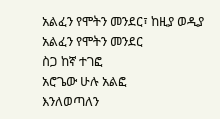አልፈን የሞትን መንደር፣ ከዚያ ወዲያ
አልፈን የሞትን መንደር
ስጋ ከኛ ተገፎ
አሮጌው ሁሉ አልፎ
እንለወጣለን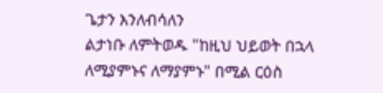ጌታን እንለብሳለን
ልታነቡ ለምትወዱ "ከዚህ ህይወት በኋላ ለሚያምኑና ለማያምኑ" በሚል ርዕስ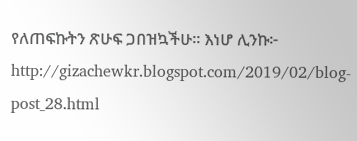የለጠፍኩትን ጽሁፍ ጋበዝኳችሁ። እነሆ ሊንኩ፦
http://gizachewkr.blogspot.com/2019/02/blog-post_28.html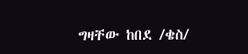ግዛቸው ከበደ /ቄስ/